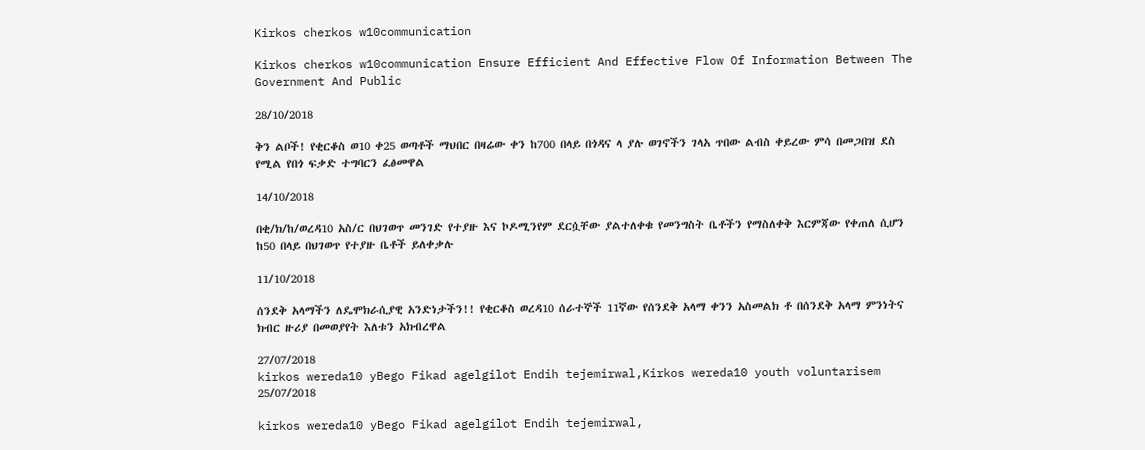Kirkos cherkos w10communication

Kirkos cherkos w10communication Ensure Efficient And Effective Flow Of Information Between The Government And Public

28/10/2018

ቅን ልቦች! የቂርቆስ ወ10 ቀ25 ወጣቶች ማህበር በዛሬው ቀን ከ700 በላይ በጎዳና ላ ያሉ ወገኖችን ገላአ ጥበው ልብስ ቀይረው ምሳ በመጋበዝ ደስ የሚል የበጎ ፍቃድ ተግባርን ፈፅመዋል

14/10/2018

በቂ/ክ/ከ/ወረዳ10 አስ/ር በህገወጥ መንገድ የተያዙ እና ኮዶሚንየም ደርሷቸው ያልተለቀቁ የመንግስት ቤቶችን የማስለቀቅ እርምጃው የቀጠለ ሲሆን ከ50 በላይ በህገወጥ የተያዙ ቤቶች ይለቀቃሉ

11/10/2018

ሰንደቅ አላማችን ለዴሞክራሲያዊ አንድነታችን!! የቂርቆስ ወረዳ10 ሰራተኞች 11ኛው የሰንደቅ አላማ ቀንን አስመልክ ቶ በሰንደቅ አላማ ምንነትና ክብር ዙሪያ በመወያየት እለቱን አክብረዋል

27/07/2018
kirkos wereda10 yBego Fikad agelgilot Endih tejemirwal,Kirkos wereda10 youth voluntarisem
25/07/2018

kirkos wereda10 yBego Fikad agelgilot Endih tejemirwal,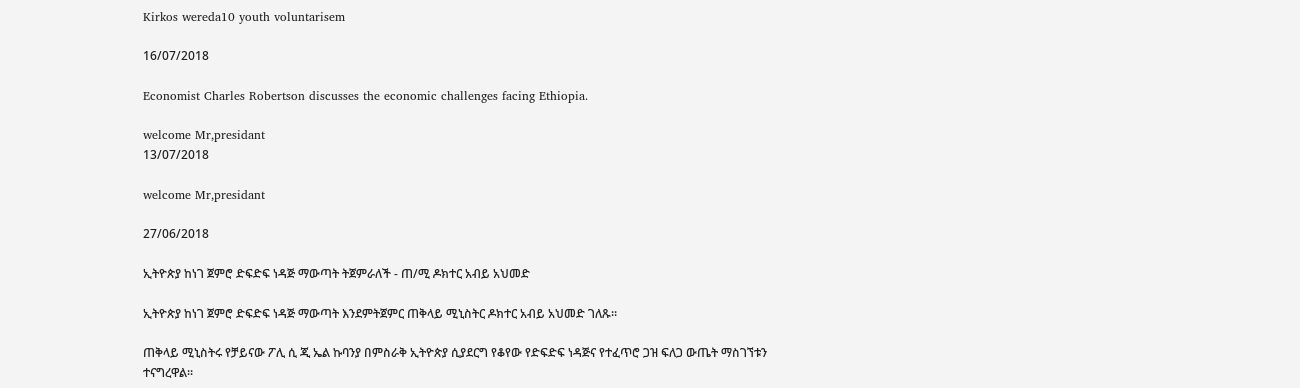Kirkos wereda10 youth voluntarisem

16/07/2018

Economist Charles Robertson discusses the economic challenges facing Ethiopia.

welcome Mr,presidant
13/07/2018

welcome Mr,presidant

27/06/2018

ኢትዮጵያ ከነገ ጀምሮ ድፍድፍ ነዳጅ ማውጣት ትጀምራለች - ጠ/ሚ ዶክተር አብይ አህመድ

ኢትዮጵያ ከነገ ጀምሮ ድፍድፍ ነዳጅ ማውጣት እንደምትጀምር ጠቅላይ ሚኒስትር ዶክተር አብይ አህመድ ገለጹ።

ጠቅላይ ሚኒስትሩ የቻይናው ፖሊ ሲ ጂ ኤል ኩባንያ በምስራቅ ኢትዮጵያ ሲያደርግ የቆየው የድፍድፍ ነዳጅና የተፈጥሮ ጋዝ ፍለጋ ውጤት ማስገኘቱን ተናግረዋል።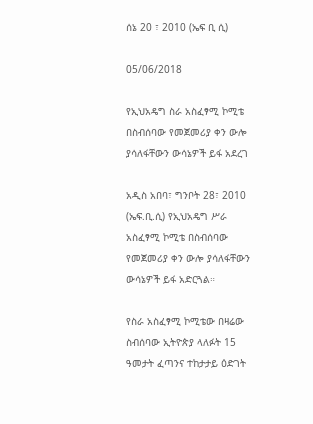ሰኔ 20 ፣ 2010 (ኤፍ ቢ ሲ)

05/06/2018

የኢህአዴግ ስራ አስፈፃሚ ኮሚቴ በስብሰባው የመጀመሪያ ቀን ውሎ ያሳለፋቸውን ውሳኔዎች ይፋ አደረገ

አዲስ አበባ፣ ግንቦት 28፣ 2010 (ኤፍ.ቢ.ሲ) የኢህአዴግ ሥራ አስፈፃሚ ኮሚቴ በስብሰባው የመጀመሪያ ቀን ውሎ ያሳለፋቸውን ውሳኔዎች ይፋ አድርጓል።

የስራ አስፈፃሚ ኮሚቴው በዛሬው ስብሰባው ኢትዮጵያ ላለፉት 15 ዓመታት ፈጣንና ተከታታይ ዕድገት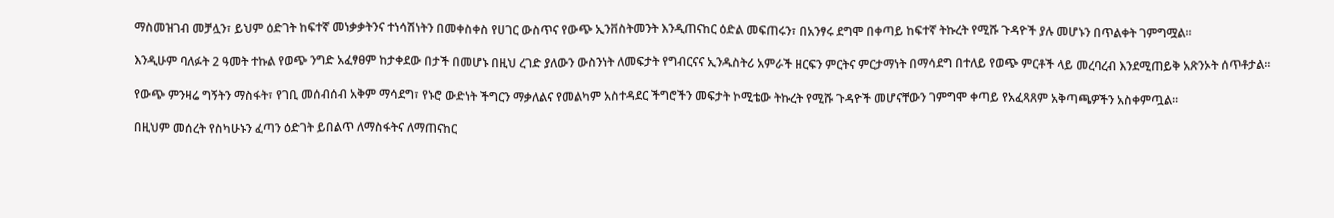ማስመዝገብ መቻሏን፣ ይህም ዕድገት ከፍተኛ መነቃቃትንና ተነሳሽነትን በመቀስቀስ የሀገር ውስጥና የውጭ ኢንቨስትመንት እንዲጠናከር ዕድል መፍጠሩን፣ በአንፃሩ ደግሞ በቀጣይ ከፍተኛ ትኩረት የሚሹ ጉዳዮች ያሉ መሆኑን በጥልቀት ገምግሟል።

እንዲሁም ባለፉት 2 ዓመት ተኩል የወጭ ንግድ አፈፃፀም ከታቀደው በታች በመሆኑ በዚህ ረገድ ያለውን ውስንነት ለመፍታት የግብርናና ኢንዱስትሪ አምራች ዘርፍን ምርትና ምርታማነት በማሳደግ በተለይ የወጭ ምርቶች ላይ መረባረብ እንደሚጠይቅ አጽንኦት ሰጥቶታል።

የውጭ ምንዛሬ ግኝትን ማስፋት፣ የገቢ መሰብሰብ አቅም ማሳደግ፣ የኑሮ ውድነት ችግርን ማቃለልና የመልካም አስተዳደር ችግሮችን መፍታት ኮሚቴው ትኩረት የሚሹ ጉዳዮች መሆናቸውን ገምግሞ ቀጣይ የአፈጻጸም አቅጣጫዎችን አስቀምጧል።

በዚህም መሰረት የስካሁኑን ፈጣን ዕድገት ይበልጥ ለማስፋትና ለማጠናከር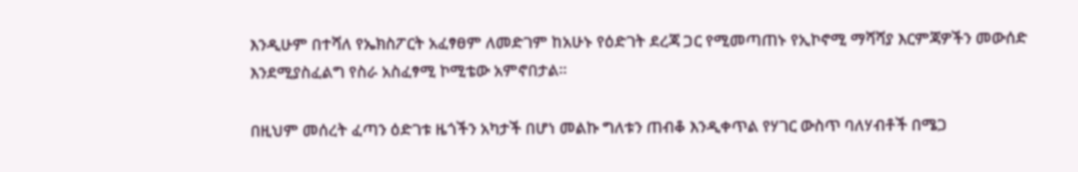እንዲሁም በተሻለ የኤክስፖርት አፈፃፀም ለመድገም ከአሁኑ የዕድገት ደረጃ ጋር የሚመጣጠኑ የኢኮኖሚ ማሻሻያ እርምጃዎችን መውሰድ እንደሚያስፈልግ የስራ አስፈፃሚ ኮሚቴው አምኖበታል።

በዚህም መሰረት ፈጣን ዕድገቱ ዜጎችን አካታች በሆነ መልኩ ግለቱን ጠብቆ እንዲቀጥል የሃገር ውስጥ ባለሃብቶች በሜጋ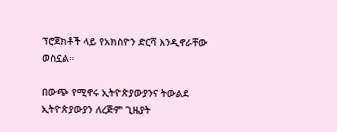ፕሮጀክቶች ላይ የአክስዮን ድርሻ እንዲኖራቸው ወስኗል።

በውጭ የሚኖሩ ኢትዮጵያውያንና ትውልደ ኢትዮጵያውያን ለረጅም ጊዜያት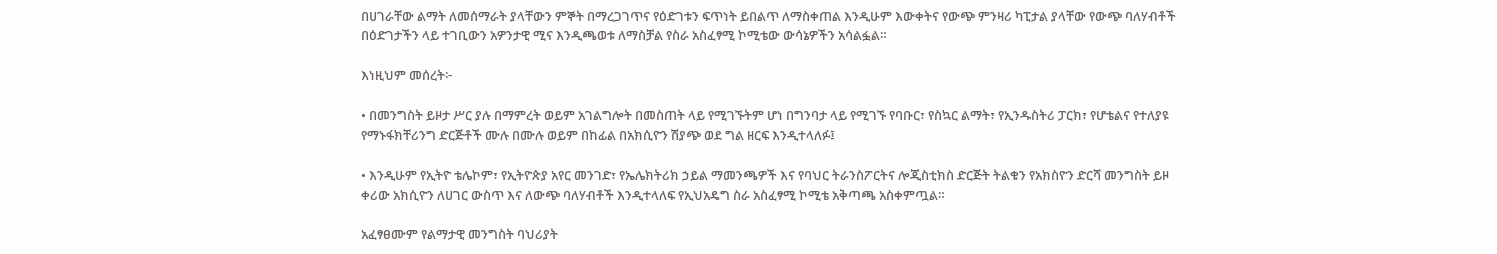በሀገራቸው ልማት ለመሰማራት ያላቸውን ምኞት በማረጋገጥና የዕድገቱን ፍጥነት ይበልጥ ለማስቀጠል እንዲሁም እውቀትና የውጭ ምንዛሪ ካፒታል ያላቸው የውጭ ባለሃብቶች በዕድገታችን ላይ ተገቢውን አዎንታዊ ሚና እንዲጫወቱ ለማስቻል የስራ አስፈፃሚ ኮሚቴው ውሳኔዎችን አሳልፏል።

እነዚህም መሰረት፦

• በመንግስት ይዞታ ሥር ያሉ በማምረት ወይም አገልግሎት በመስጠት ላይ የሚገኙትም ሆነ በግንባታ ላይ የሚገኙ የባቡር፣ የስኳር ልማት፣ የኢንዱስትሪ ፓርክ፣ የሆቴልና የተለያዩ የማኑፋክቸሪንግ ድርጅቶች ሙሉ በሙሉ ወይም በከፊል በአክሲዮን ሽያጭ ወደ ግል ዘርፍ እንዲተላለፉ፤

• እንዲሁም የኢትዮ ቴሌኮም፣ የኢትዮጵያ አየር መንገድ፣ የኤሌክትሪክ ኃይል ማመንጫዎች እና የባህር ትራንስፖርትና ሎጂስቲክስ ድርጅት ትልቁን የአክስዮን ድርሻ መንግስት ይዞ ቀሪው አክሲዮን ለሀገር ውስጥ እና ለውጭ ባለሃብቶች እንዲተላለፍ የኢህአዴግ ስራ አስፈፃሚ ኮሚቴ አቅጣጫ አስቀምጧል።

አፈፃፀሙም የልማታዊ መንግስት ባህሪያት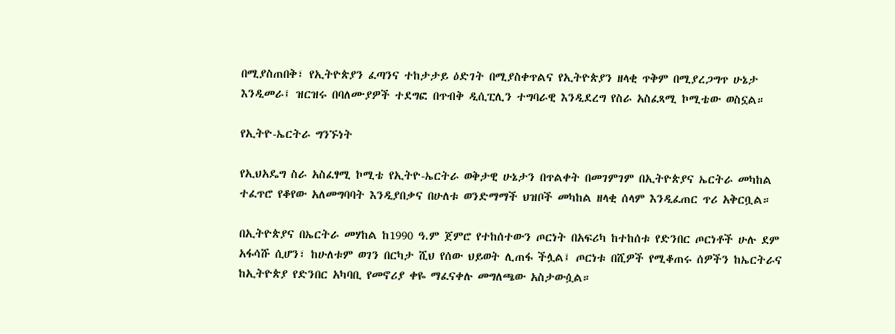በሚያስጠበቅ፣ የኢትዮጵያን ፈጣንና ተከታታይ ዕድገት በሚያስቀጥልና የኢትዮጵያን ዘላቂ ጥቅም በሚያረጋግጥ ሁኔታ እንዲመራ፤ ዝርዝሩ በባለሙያዎች ተደግፎ በጥብቅ ዲሲፒሊን ተግባራዊ እንዲደረግ የስራ አስፈጻሚ ኮሚቴው ወስኗል።

የኢትዮ-ኤርትራ ግንኙነት

የኢህአዴግ ስራ አስፈፃሚ ኮሚቴ የኢትዮ-ኤርትራ ወቅታዊ ሁኔታን በጥልቀት በመገምገም በኢትዮጵያና ኤርትራ መካከል ተፈጥሮ የቆየው አለመግባባት እንዲያበቃና በሁለቱ ወንድማማች ህዝቦች መካከል ዘላቂ ሰላም እንዲፈጠር ጥሪ አቅርቧል።

በኢትዮጵያና በኤርትራ መሃከል ከ1990 ዓ.ም ጀምሮ የተከሰተውን ጦርነት በአፍሪካ ከተከሰቱ የድንበር ጦርነቶች ሁሉ ደም አፋሳሹ ሲሆን፣ ከሁለቱም ወገን በርካታ ሺህ የሰው ህይወት ሊጠፋ ችሏል፤ ጦርነቱ በሺዎች የሚቆጠሩ ሰዎችን ከኤርትራና ከኢትዮጵያ የድንበር አካባቢ የመኖሪያ ቀዬ ማፈናቀሉ መግለጫው አስታውሷል።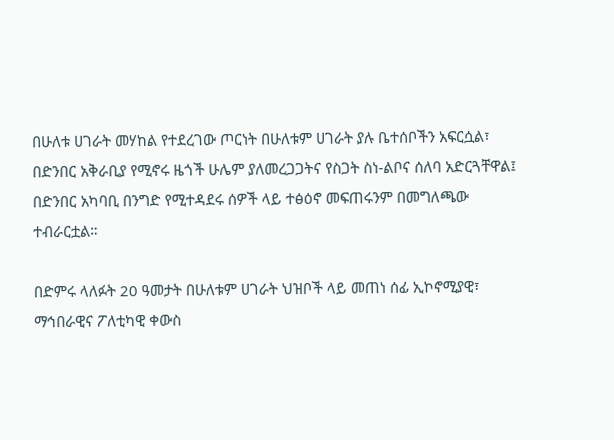በሁለቱ ሀገራት መሃከል የተደረገው ጦርነት በሁለቱም ሀገራት ያሉ ቤተሰቦችን አፍርሷል፣ በድንበር አቅራቢያ የሚኖሩ ዜጎች ሁሌም ያለመረጋጋትና የስጋት ስነ-ልቦና ሰለባ አድርጓቸዋል፤ በድንበር አካባቢ በንግድ የሚተዳደሩ ሰዎች ላይ ተፅዕኖ መፍጠሩንም በመግለጫው ተብራርቷል።

በድምሩ ላለፉት 20 ዓመታት በሁለቱም ሀገራት ህዝቦች ላይ መጠነ ሰፊ ኢኮኖሚያዊ፣ ማኅበራዊና ፖለቲካዊ ቀውስ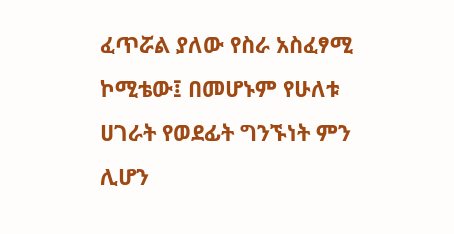ፈጥሯል ያለው የስራ አስፈፃሚ ኮሚቴው፤ በመሆኑም የሁለቱ ሀገራት የወደፊት ግንኙነት ምን ሊሆን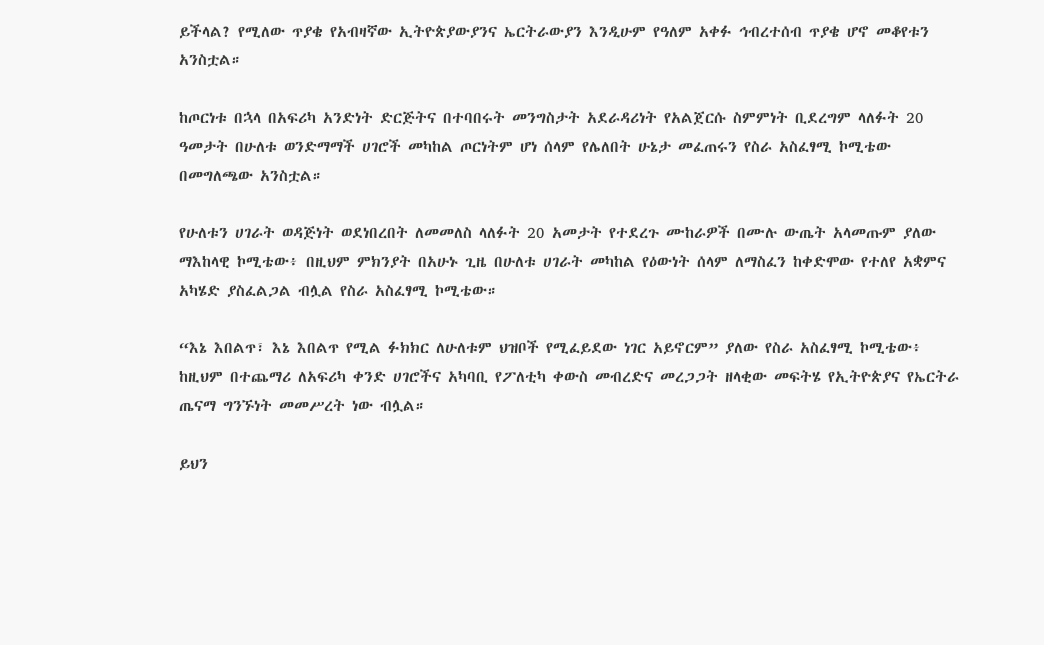ይችላል? የሚለው ጥያቄ የአብዛኛው ኢትዮጵያውያንና ኤርትራውያን እንዲሁም የዓለም አቀፉ ኅብረተሰብ ጥያቄ ሆኖ መቆየቱን አንስቷል።

ከጦርነቱ በኋላ በአፍሪካ አንድነት ድርጅትና በተባበሩት መንግስታት አደራዳሪነት የአልጀርሱ ስምምነት ቢደረግም ላለፉት 20 ዓመታት በሁለቱ ወንድማማች ሀገሮች መካከል ጦርነትም ሆነ ሰላም የሌለበት ሁኔታ መፈጠሩን የስራ አስፈፃሚ ኮሚቴው በመግለጫው አንስቷል።

የሁለቱን ሀገራት ወዳጅነት ወደነበረበት ለመመለስ ላለፉት 20 አመታት የተደረጉ ሙከራዎች በሙሉ ውጤት አላመጡም ያለው ማእከላዊ ኮሚቴው፥ በዚህም ምክንያት በአሁኑ ጊዜ በሁለቱ ሀገራት መካከል የዕውነት ሰላም ለማስፈን ከቀድሞው የተለየ አቋምና አካሄድ ያስፈልጋል ብሏል የስራ አስፈፃሚ ኮሚቴው።

“እኔ እበልጥ፣ እኔ እበልጥ የሚል ፉክክር ለሁለቱም ህዝቦች የሚፈይደው ነገር አይኖርም” ያለው የስራ አስፈፃሚ ኮሚቴው፥ ከዚህም በተጨማሪ ለአፍሪካ ቀንድ ሀገሮችና አካባቢ የፖለቲካ ቀውስ መብረድና መረጋጋት ዘላቂው መፍትሄ የኢትዮጵያና የኤርትራ ጤናማ ግንኙነት መመሥረት ነው ብሏል።

ይህን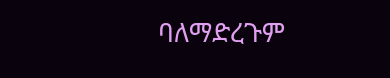ባለማድረጉም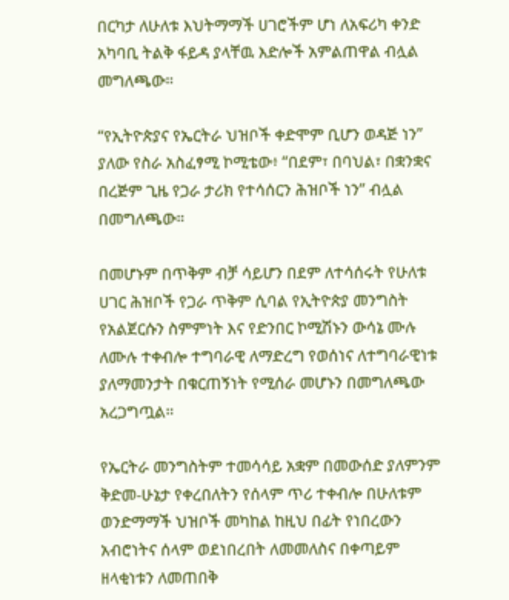በርካታ ለሁለቱ እህትማማች ሀገሮችም ሆነ ለአፍሪካ ቀንድ አካባቢ ትልቅ ፋይዳ ያላቸዉ እድሎች አምልጠዋል ብሏል መግለጫው።

“የኢትዮጵያና የኤርትራ ህዝቦች ቀድሞም ቢሆን ወዳጅ ነን” ያለው የስራ አስፈፃሚ ኮሚቴው፥ “በደም፣ በባህል፣ በቋንቋና በረጅም ጊዜ የጋራ ታሪክ የተሳሰርን ሕዝቦች ነን” ብሏል በመግለጫው።

በመሆኑም በጥቅም ብቻ ሳይሆን በደም ለተሳሰሩት የሁለቱ ሀገር ሕዝቦች የጋራ ጥቅም ሲባል የኢትዮጵያ መንግስት የአልጀርሱን ስምምነት እና የድንበር ኮሚሽኑን ውሳኔ ሙሉ ለሙሉ ተቀብሎ ተግባራዊ ለማድረግ የወሰነና ለተግባራዊነቱ ያለማመንታት በቁርጠኝነት የሚሰራ መሆኑን በመግለጫው አረጋግጧል።

የኤርትራ መንግስትም ተመሳሳይ አቋም በመውሰድ ያለምንም ቅድመ-ሁኔታ የቀረበለትን የሰላም ጥሪ ተቀብሎ በሁለቱም ወንድማማች ህዝቦች መካከል ከዚህ በፊት የነበረውን አብሮነትና ሰላም ወደነበረበት ለመመለስና በቀጣይም ዘላቂነቱን ለመጠበቅ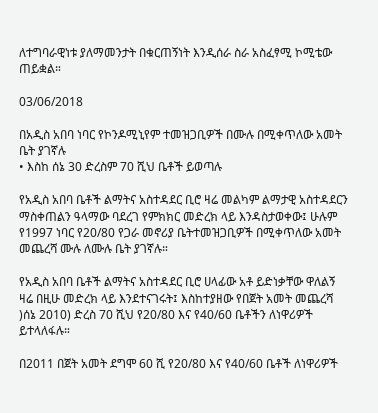ለተግባራዊነቱ ያለማመንታት በቁርጠኝነት እንዲሰራ ስራ አስፈፃሚ ኮሚቴው ጠይቋል።

03/06/2018

በአዲስ አበባ ነባር የኮንዶሚኒየም ተመዝጋቢዎች በሙሉ በሚቀጥለው አመት ቤት ያገኛሉ
• እስከ ሰኔ 30 ድረስም 70 ሺህ ቤቶች ይወጣሉ

የአዲስ አበባ ቤቶች ልማትና አስተዳደር ቢሮ ዛሬ መልካም ልማታዊ አስተዳደርን ማስቀጠልን ዓላማው ባደረገ የምክክር መድረክ ላይ እንዳስታወቀው፤ ሁሉም የ1997 ነባር የ20/80 የጋራ መኖሪያ ቤትተመዝጋቢዎች በሚቀጥለው አመት መጨረሻ ሙሉ ለሙሉ ቤት ያገኛሉ።

የአዲስ አበባ ቤቶች ልማትና አስተዳደር ቢሮ ሀላፊው አቶ ይድነቃቸው ዋለልኝ ዛሬ በዚሁ መድረክ ላይ እንደተናገሩት፤ እስከተያዘው የበጀት አመት መጨረሻ )ሰኔ 2010) ድረስ 70 ሺህ የ20/80 እና የ40/60 ቤቶችን ለነዋሪዎች ይተላለፋሉ።

በ2011 በጀት አመት ደግሞ 60 ሺ የ20/80 እና የ40/60 ቤቶች ለነዋሪዎች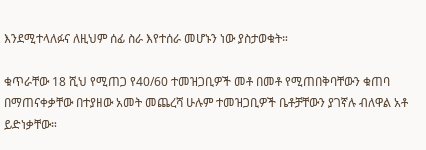እንደሚተላለፉና ለዚህም ሰፊ ስራ እየተሰራ መሆኑን ነው ያስታወቁት።

ቁጥራቸው 18 ሺህ የሚጠጋ የ40/60 ተመዝጋቢዎች መቶ በመቶ የሚጠበቅባቸውን ቁጠባ በማጠናቀቃቸው በተያዘው አመት መጨረሻ ሁሉም ተመዝጋቢዎች ቤቶቻቸውን ያገኛሉ ብለዋል አቶ ይድነቃቸው።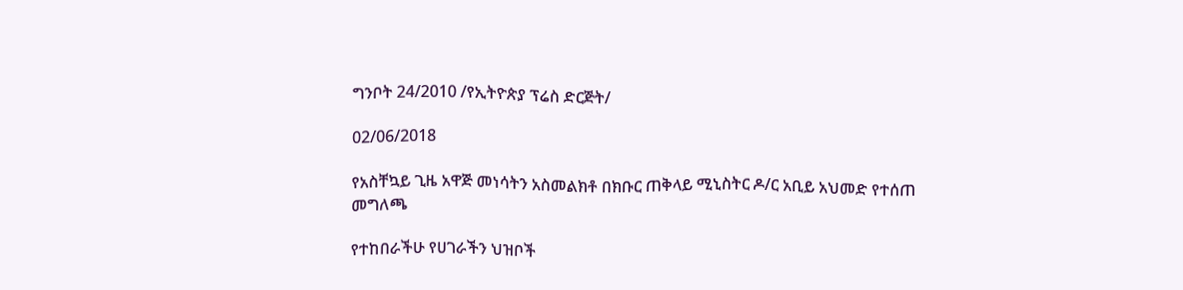ግንቦት 24/2010 /የኢትዮጵያ ፕሬስ ድርጅት/

02/06/2018

የአስቸኳይ ጊዜ አዋጅ መነሳትን አስመልክቶ በክቡር ጠቅላይ ሚኒስትር ዶ/ር አቢይ አህመድ የተሰጠ መግለጫ

የተከበራችሁ የሀገራችን ህዝቦች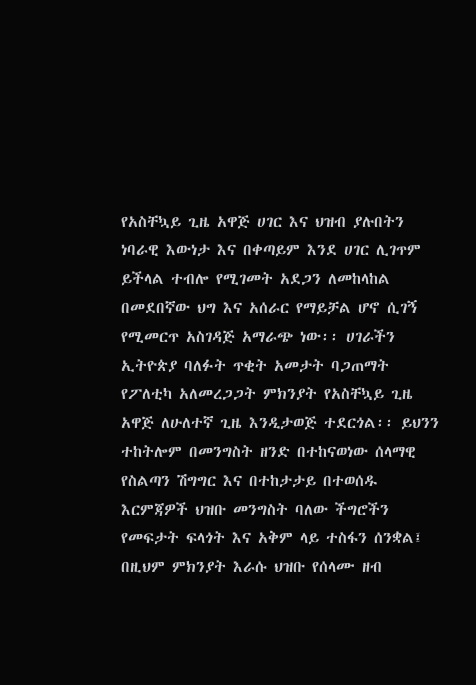የአስቸኳይ ጊዜ አዋጅ ሀገር እና ህዝብ ያሉበትን ነባራዊ እውነታ እና በቀጣይም እንደ ሀገር ሊገጥም ይችላል ተብሎ የሚገመት አደጋን ለመከላከል በመደበኛው ህግ እና አሰራር የማይቻል ሆኖ ሲገኝ የሚመርጥ አስገዳጅ አማራጭ ነው፡፡ ሀገራችን ኢትዮጵያ ባለፉት ጥቂት አመታት ባጋጠማት የፖለቲካ አለመረጋጋት ምክንያት የአስቸኳይ ጊዜ አዋጅ ለሁለተኛ ጊዜ እንዲታወጅ ተደርጎል፡፡ ይህንን ተከትሎም በመንግስት ዘንድ በተከናወነው ሰላማዊ የስልጣን ሽግግር እና በተከታታይ በተወሰዱ እርምጃዎች ህዝቡ መንግስት ባለው ችግሮችን የመፍታት ፍላጎት እና አቅም ላይ ተስፋን ሰንቋል፤ በዚህም ምክንያት እራሱ ህዝቡ የሰላሙ ዘብ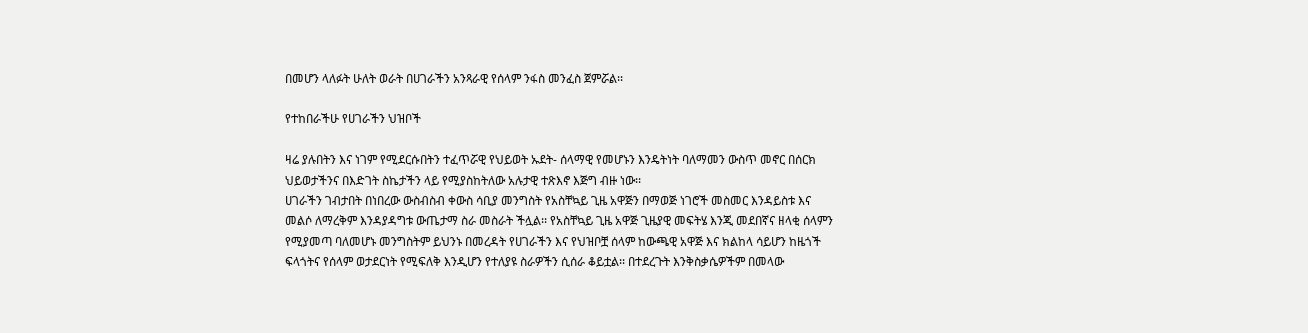በመሆን ላለፉት ሁለት ወራት በሀገራችን አንጻራዊ የሰላም ንፋስ መንፈስ ጀምሯል፡፡

የተከበራችሁ የሀገራችን ህዝቦች

ዛሬ ያሉበትን እና ነገም የሚደርሱበትን ተፈጥሯዊ የህይወት ኡደት- ሰላማዊ የመሆኑን እንዴትነት ባለማመን ውስጥ መኖር በሰርክ ህይወታችንና በእድገት ስኬታችን ላይ የሚያስከትለው አሉታዊ ተጽእኖ እጅግ ብዙ ነው፡፡
ሀገራችን ገብታበት በነበረው ውስብስብ ቀውስ ሳቢያ መንግስት የአስቸኳይ ጊዜ አዋጅን በማወጅ ነገሮች መስመር እንዳይስቱ እና መልሶ ለማረቅም እንዳያዳግቱ ውጤታማ ስራ መስራት ችሏል፡፡ የአስቸኳይ ጊዜ አዋጅ ጊዜያዊ መፍትሄ እንጂ መደበኛና ዘላቂ ሰላምን የሚያመጣ ባለመሆኑ መንግስትም ይህንኑ በመረዳት የሀገራችን እና የህዝቦቿ ሰላም ከውጫዊ አዋጅ እና ክልከላ ሳይሆን ከዜጎች ፍላጎትና የሰላም ወታደርነት የሚፍለቅ እንዲሆን የተለያዩ ስራዎችን ሲሰራ ቆይቷል፡፡ በተደረጉት እንቅስቃሴዎችም በመላው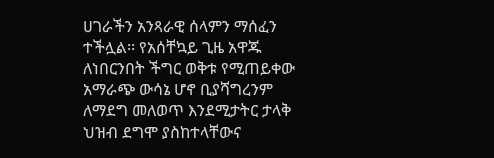ሀገራችን አንጻራዊ ሰላምን ማሰፈን ተችሏል፡፡ የአሰቸኳይ ጊዜ አዋጁ ለነበርንበት ችግር ወቅቱ የሚጠይቀው አማራጭ ውሳኔ ሆኖ ቢያሻግረንም ለማደግ መለወጥ እንደሚታትር ታላቅ ህዝብ ደግሞ ያስከተላቸውና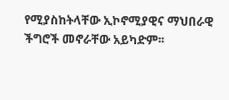የሚያስከትላቸው ኢኮኖሚያዊና ማህበራዊ ችግሮች መኖራቸው አይካድም፡፡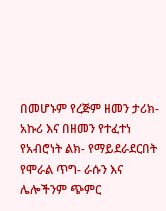በመሆኑም የረጅም ዘመን ታሪክ- አኩሪ እና በዘመን የተፈተነ የአብሮነት ልክ- የማይደራደርበት የሞራል ጥግ- ራሱን እና ሌሎችንም ጭምር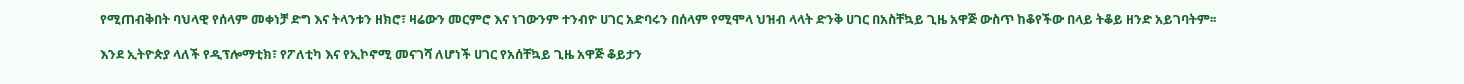የሚጠብቅበት ባህላዊ የሰላም መቀነቻ ድግ እና ትላንቱን ዘክሮ፣ ዛሬውን መርምሮ እና ነገውንም ተንብዮ ሀገር አድባሩን በሰላም የሚሞላ ህዝብ ላላት ድንቅ ሀገር በአስቸኳይ ጊዜ አዋጅ ውስጥ ከቆየችው በላይ ትቆይ ዘንድ አይገባትም፡፡

እንደ ኢትዮጵያ ላለች የዲፕሎማቲክ፣ የፖለቲካ እና የኢኮኖሚ መናገሻ ለሆነች ሀገር የአሰቸኳይ ጊዜ አዋጅ ቆይታን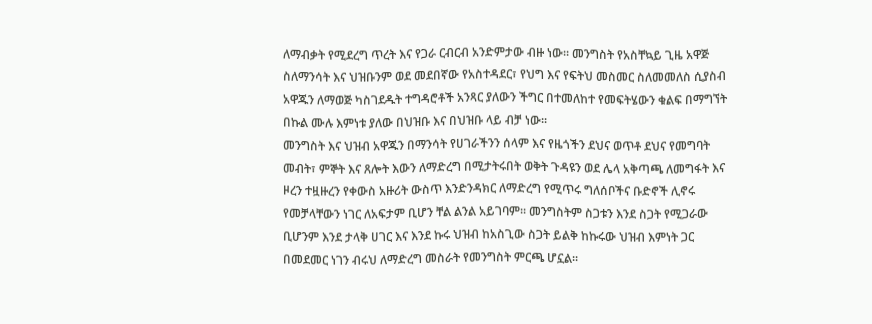ለማብቃት የሚደረግ ጥረት እና የጋራ ርብርብ አንድምታው ብዙ ነው፡፡ መንግስት የአስቸኳይ ጊዜ አዋጅ ስለማንሳት እና ህዝቡንም ወደ መደበኛው የአስተዳደር፣ የህግ እና የፍትህ መስመር ስለመመለስ ሲያስብ አዋጁን ለማወጅ ካስገደዱት ተግዳሮቶች አንጻር ያለውን ችግር በተመለከተ የመፍትሄውን ቁልፍ በማግኘት በኩል ሙሉ እምነቱ ያለው በህዝቡ እና በህዝቡ ላይ ብቻ ነው፡፡
መንግስት እና ህዝብ አዋጁን በማንሳት የሀገራችንን ሰላም እና የዜጎችን ደህና ወጥቶ ደህና የመግባት መብት፣ ምኞት እና ጸሎት እውን ለማድረግ በሚታትሩበት ወቅት ጉዳዩን ወደ ሌላ አቅጣጫ ለመግፋት እና ዞረን ተዟዙረን የቀውስ አዙሪት ውስጥ እንድንዳክር ለማድረግ የሚጥሩ ግለሰቦችና ቡድኖች ሊኖሩ የመቻላቸውን ነገር ለአፍታም ቢሆን ቸል ልንል አይገባም፡፡ መንግስትም ስጋቱን እንደ ስጋት የሚጋራው ቢሆንም እንደ ታላቅ ሀገር እና እንደ ኩሩ ህዝብ ከአስጊው ስጋት ይልቅ ከኩሩው ህዝብ እምነት ጋር በመደመር ነገን ብሩህ ለማድረግ መስራት የመንግስት ምርጫ ሆኗል፡፡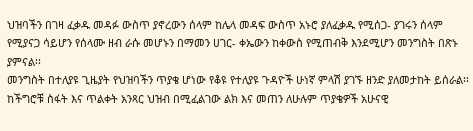ህዝባችን በገዛ ፈቃዱ መዳፉ ውስጥ ያኖረውን ሰላም ከሌላ መዳፍ ውስጥ አኑሮ ያለፈቃዱ የሚሰጋ- ያገሩን ሰላም የሚያናጋ ሳይሆን የሰላሙ ዘብ ራሱ መሆኑን በማመን ሀገር- ቀኤውን ከቀውስ የሚጠብቅ እንደሚሆን መንግስት በጽኑ ያምናል፡፡
መንግስት በተለያዩ ጊዜያት የህዝባችን ጥያቄ ሆነው የቆዩ የተለያዩ ጉዳዮች ሁነኛ ምላሽ ያገኙ ዘንድ ያለመታከት ይሰራል፡፡ ከችግሮቹ ስፋት እና ጥልቀት አንጻር ህዝብ በሚፈልገው ልክ እና መጠን ለሁሉም ጥያቄዎች አሁናዊ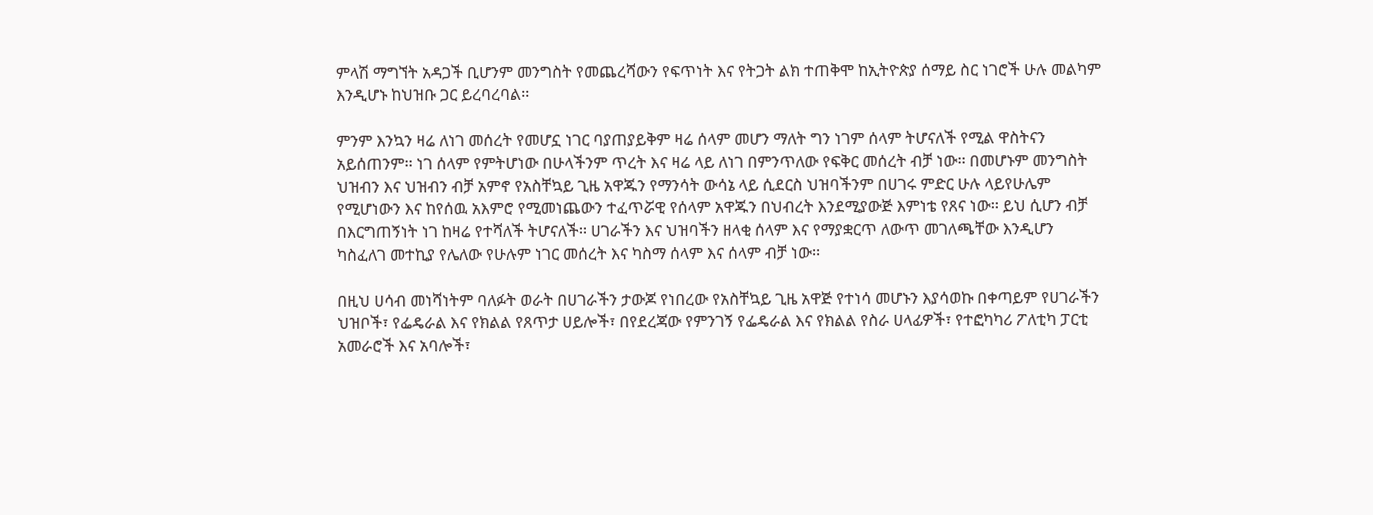ምላሽ ማግኘት አዳጋች ቢሆንም መንግስት የመጨረሻውን የፍጥነት እና የትጋት ልክ ተጠቅሞ ከኢትዮጵያ ሰማይ ስር ነገሮች ሁሉ መልካም እንዲሆኑ ከህዝቡ ጋር ይረባረባል፡፡

ምንም እንኳን ዛሬ ለነገ መሰረት የመሆኗ ነገር ባያጠያይቅም ዛሬ ሰላም መሆን ማለት ግን ነገም ሰላም ትሆናለች የሚል ዋስትናን አይሰጠንም፡፡ ነገ ሰላም የምትሆነው በሁላችንም ጥረት እና ዛሬ ላይ ለነገ በምንጥለው የፍቅር መሰረት ብቻ ነው፡፡ በመሆኑም መንግስት ህዝብን እና ህዝብን ብቻ አምኖ የአስቸኳይ ጊዜ አዋጁን የማንሳት ውሳኔ ላይ ሲደርስ ህዝባችንም በሀገሩ ምድር ሁሉ ላይየሁሌም የሚሆነውን እና ከየሰዉ አእምሮ የሚመነጨውን ተፈጥሯዊ የሰላም አዋጁን በህብረት እንደሚያውጅ እምነቴ የጸና ነው፡፡ ይህ ሲሆን ብቻ በእርግጠኝነት ነገ ከዛሬ የተሻለች ትሆናለች፡፡ ሀገራችን እና ህዝባችን ዘላቂ ሰላም እና የማያቋርጥ ለውጥ መገለጫቸው እንዲሆን ካስፈለገ መተኪያ የሌለው የሁሉም ነገር መሰረት እና ካስማ ሰላም እና ሰላም ብቻ ነው፡፡

በዚህ ሀሳብ መነሻነትም ባለፉት ወራት በሀገራችን ታውጆ የነበረው የአስቸኳይ ጊዜ አዋጅ የተነሳ መሆኑን እያሳወኩ በቀጣይም የሀገራችን ህዝቦች፣ የፌዴራል እና የክልል የጸጥታ ሀይሎች፣ በየደረጃው የምንገኝ የፌዴራል እና የክልል የስራ ሀላፊዎች፣ የተፎካካሪ ፖለቲካ ፓርቲ አመራሮች እና አባሎች፣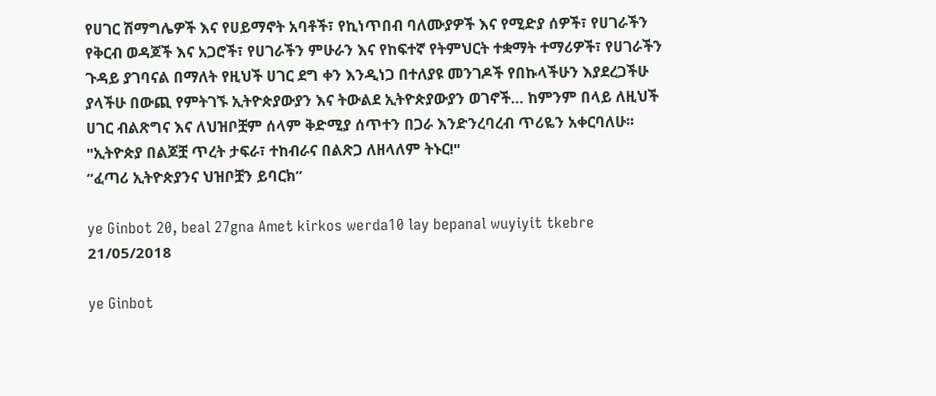የሀገር ሽማግሌዎች እና የሀይማኖት አባቶች፣ የኪነጥበብ ባለሙያዎች እና የሚድያ ሰዎች፣ የሀገራችን የቅርብ ወዳጆች እና አጋሮች፣ የሀገራችን ምሁራን እና የከፍተኛ የትምህርት ተቋማት ተማሪዎች፣ የሀገራችን ጉዳይ ያገባናል በማለት የዚህች ሀገር ደግ ቀን እንዲነጋ በተለያዩ መንገዶች የበኩላችሁን እያደረጋችሁ ያላችሁ በውጪ የምትገኙ ኢትዮጵያውያን እና ትውልደ ኢትዮጵያውያን ወገኖች… ከምንም በላይ ለዚህች ሀገር ብልጽግና እና ለህዝቦቿም ሰላም ቅድሚያ ሰጥተን በጋራ እንድንረባረብ ጥሪዬን አቀርባለሁ፡፡
"ኢትዮጵያ በልጆቿ ጥረት ታፍራ፣ ተከብራና በልጽጋ ለዘላለም ትኑር!"
“ፈጣሪ ኢትዮጵያንና ህዝቦቿን ይባርክ”

ye Ginbot 20, beal 27gna Amet kirkos werda10 lay bepanal wuyiyit tkebre
21/05/2018

ye Ginbot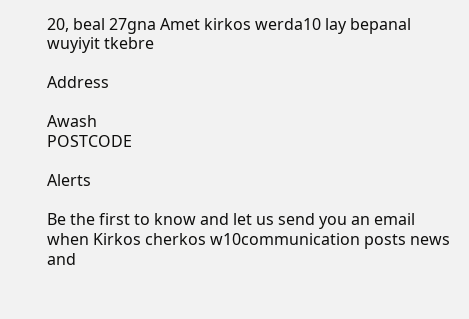20, beal 27gna Amet kirkos werda10 lay bepanal wuyiyit tkebre

Address

Awash
POSTCODE

Alerts

Be the first to know and let us send you an email when Kirkos cherkos w10communication posts news and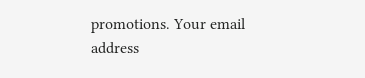promotions. Your email address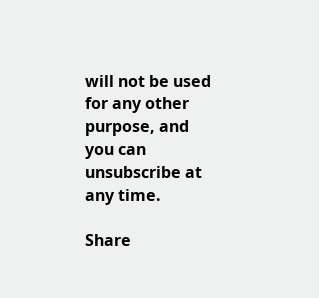will not be used for any other purpose, and you can unsubscribe at any time.

Share